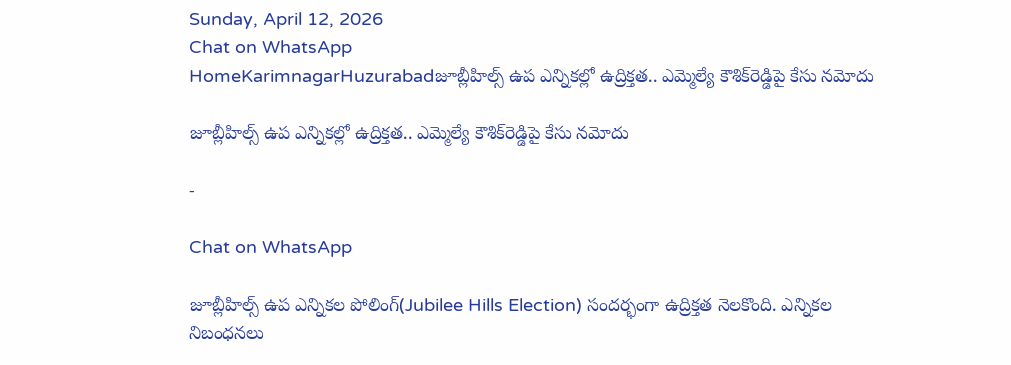Sunday, April 12, 2026
Chat on WhatsApp
HomeKarimnagarHuzurabadజూబ్లీహిల్స్ ఉప ఎన్నికల్లో ఉద్రిక్తత.. ఎమ్మెల్యే కౌశిక్‌రెడ్డిపై కేసు నమోదు

జూబ్లీహిల్స్ ఉప ఎన్నికల్లో ఉద్రిక్తత.. ఎమ్మెల్యే కౌశిక్‌రెడ్డిపై కేసు నమోదు

-

Chat on WhatsApp

జూబ్లీహిల్స్ ఉప ఎన్నికల పోలింగ్(Jubilee Hills Election) సందర్భంగా ఉద్రిక్తత నెలకొంది. ఎన్నికల నిబంధనలు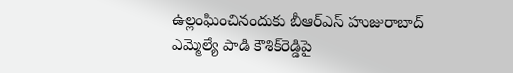ఉల్లంఘించినందుకు బీఆర్ఎస్ హుజురాబాద్ ఎమ్మెల్యే పాడి కౌశిక్‌రెడ్డిపై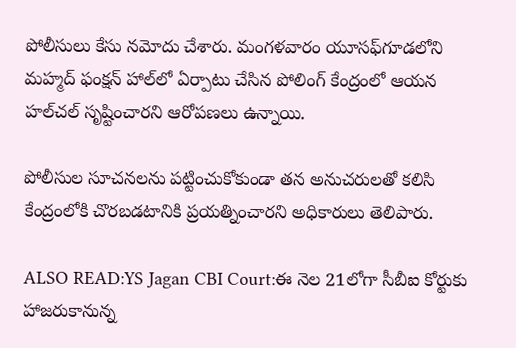పోలీసులు కేసు నమోదు చేశారు. మంగళవారం యూసఫ్‌గూడలోని మహ్మద్ ఫంక్షన్ హాల్‌లో ఏర్పాటు చేసిన పోలింగ్ కేంద్రంలో ఆయన హల్‌చల్ సృష్టించారని ఆరోపణలు ఉన్నాయి.

పోలీసుల సూచనలను పట్టించుకోకుండా తన అనుచరులతో కలిసి కేంద్రంలోకి చొరబడటానికి ప్రయత్నించారని అధికారులు తెలిపారు.

ALSO READ:YS Jagan CBI Court:ఈ నెల 21లోగా సీబీఐ కోర్టుకు హాజరుకానున్న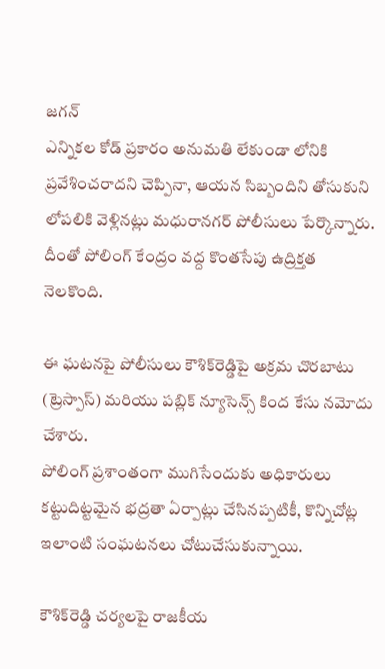జగన్
ఎన్నికల కోడ్ ప్రకారం అనుమతి లేకుండా లోనికి ప్రవేశించరాదని చెప్పినా, ఆయన సిబ్బందిని తోసుకుని లోపలికి వెళ్లినట్లు మధురానగర్ పోలీసులు పేర్కొన్నారు. దీంతో పోలింగ్ కేంద్రం వద్ద కొంతసేపు ఉద్రిక్తత నెలకొంది.

ఈ ఘటనపై పోలీసులు కౌశిక్‌రెడ్డిపై అక్రమ చొరబాటు (ట్రెస్పాస్) మరియు పబ్లిక్ న్యూసెన్స్ కింద కేసు నమోదు చేశారు.
పోలింగ్ ప్రశాంతంగా ముగిసేందుకు అధికారులు కట్టుదిట్టమైన భద్రతా ఏర్పాట్లు చేసినప్పటికీ, కొన్నిచోట్ల ఇలాంటి సంఘటనలు చోటుచేసుకున్నాయి.

కౌశిక్‌రెడ్డి చర్యలపై రాజకీయ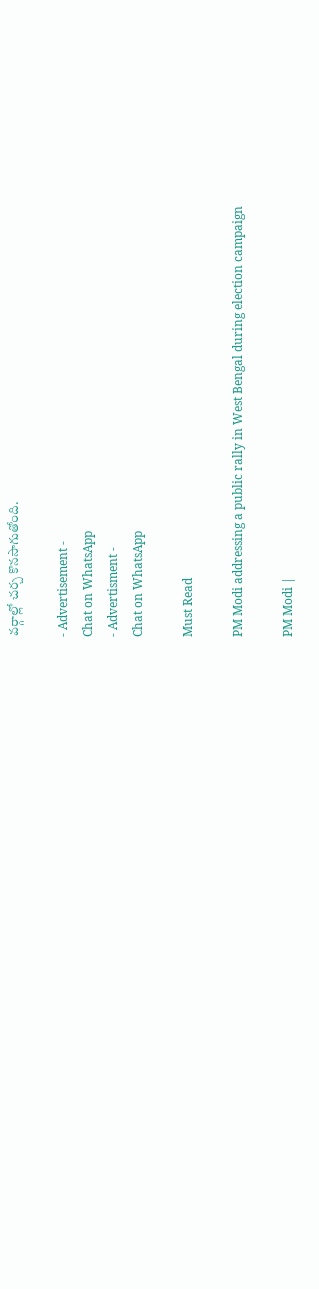వర్గాల్లో చర్చ కొనసాగుతోంది.

- Advertisement -
Chat on WhatsApp
- Advertisment -
Chat on WhatsApp

Must Read

PM Modi addressing a public rally in West Bengal during election campaign

PM Modi |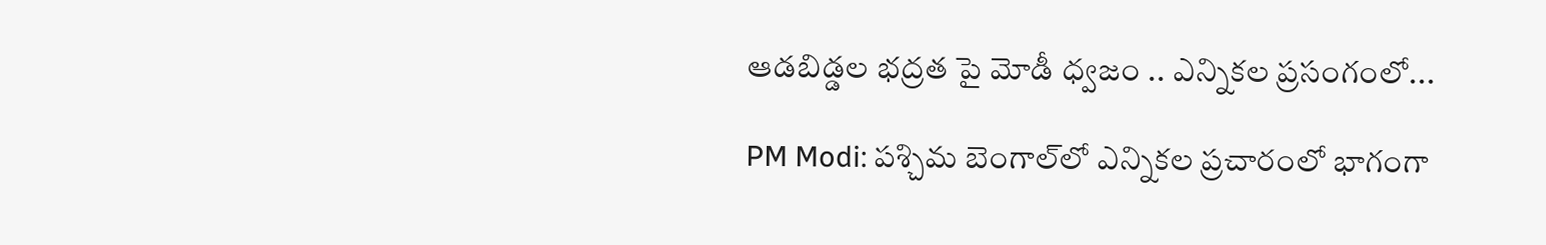ఆడబిడ్డల భద్రత పై మోడీ ధ్వజం .. ఎన్నికల ప్రసంగంలో...

PM Modi: పశ్చిమ బెంగాల్‌లో ఎన్నికల ప్రచారంలో భాగంగా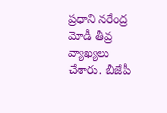ప్రధాని నరేంద్ర మోడీ తీవ్ర వ్యాఖ్యలు చేశారు. బీజేపీ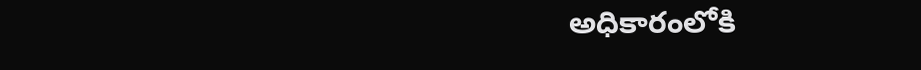అధికారంలోకి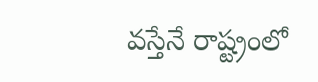వస్తేనే రాష్ట్రంలో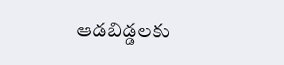ఆడబిడ్డలకు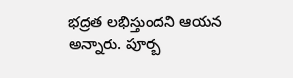భద్రత లభిస్తుందని ఆయన అన్నారు. పూర్బ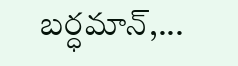బర్ధమాన్,...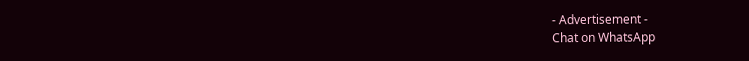- Advertisement -
Chat on WhatsApp